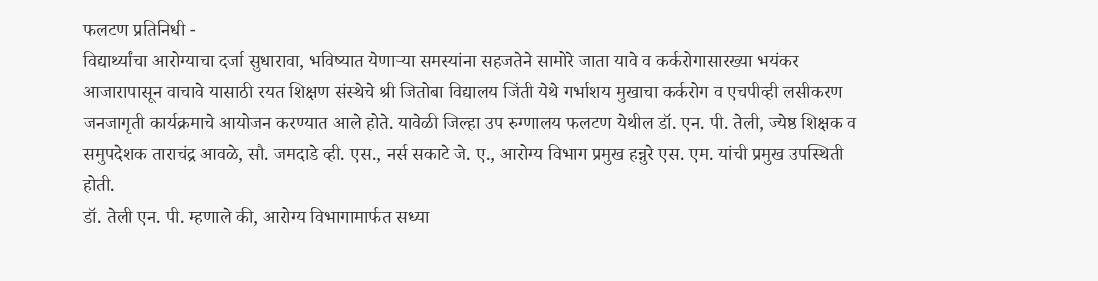फलटण प्रतिनिधी -
विद्यार्थ्यांचा आरोग्याचा दर्जा सुधारावा, भविष्यात येणाऱ्या समस्यांना सहजतेने सामोरे जाता यावे व कर्करोगासारख्या भयंकर आजारापासून वाचावे यासाठी रयत शिक्षण संस्थेचे श्री जितोबा विद्यालय जिंती येथे गर्भाशय मुखाचा कर्करोग व एचपीव्ही लसीकरण जनजागृती कार्यक्रमाचे आयोजन करण्यात आले होते. यावेळी जिल्हा उप रुग्णालय फलटण येथील डॉ. एन. पी. तेली, ज्येष्ठ शिक्षक व समुपदेशक ताराचंद्र आवळे, सौ. जमदाडे व्ही. एस., नर्स सकाटे जे. ए., आरोग्य विभाग प्रमुख हन्नुरे एस. एम. यांची प्रमुख उपस्थिती होती.
डॉ. तेली एन. पी. म्हणाले की, आरोग्य विभागामार्फत सध्या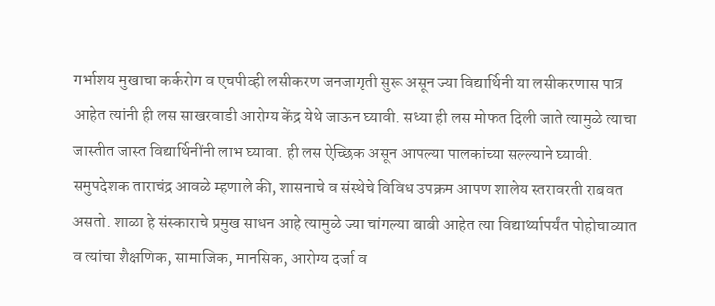गर्भाशय मुखाचा कर्करोग व एचपीव्ही लसीकरण जनजागृती सुरू असून ज्या विद्यार्थिनी या लसीकरणास पात्र आहेत त्यांनी ही लस साखरवाडी आरोग्य केंद्र येथे जाऊन घ्यावी. सध्या ही लस मोफत दिली जाते त्यामुळे त्याचा जास्तीत जास्त विद्यार्थिनींनी लाभ घ्यावा. ही लस ऐच्छिक असून आपल्या पालकांच्या सल्ल्याने घ्यावी.
समुपदेशक ताराचंद्र आवळे म्हणाले की, शासनाचे व संस्थेचे विविध उपक्रम आपण शालेय स्तरावरती राबवत असतो. शाळा हे संस्काराचे प्रमुख साधन आहे त्यामुळे ज्या चांगल्या बाबी आहेत त्या विद्यार्थ्यापर्यंत पोहोचाव्यात व त्यांचा शैक्षणिक, सामाजिक, मानसिक, आरोग्य दर्जा व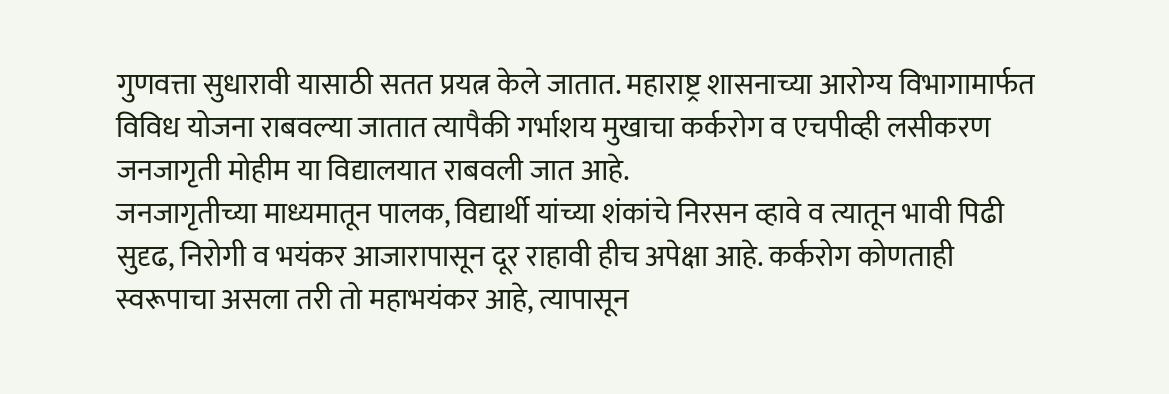गुणवत्ता सुधारावी यासाठी सतत प्रयत्न केले जातात. महाराष्ट्र शासनाच्या आरोग्य विभागामार्फत विविध योजना राबवल्या जातात त्यापैकी गर्भाशय मुखाचा कर्करोग व एचपीव्ही लसीकरण जनजागृती मोहीम या विद्यालयात राबवली जात आहे.
जनजागृतीच्या माध्यमातून पालक, विद्यार्थी यांच्या शंकांचे निरसन व्हावे व त्यातून भावी पिढी सुदृढ, निरोगी व भयंकर आजारापासून दूर राहावी हीच अपेक्षा आहे. कर्करोग कोणताही स्वरूपाचा असला तरी तो महाभयंकर आहे, त्यापासून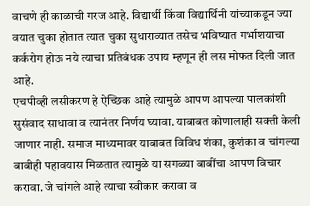वाचणे ही काळाची गरज आहे. विद्यार्थी किंवा विद्यार्थिनी यांच्याकडून ज्या वयात चुका होतात त्यात चुका सुधाराव्यात तसेच भविष्यात गर्भाशयाचा कर्करोग होऊ नये त्याचा प्रतिबंधक उपाय म्हणून ही लस मोफत दिली जात आहे.
एचपीव्ही लसीकरण हे ऐच्छिक आहे त्यामुळे आपण आपल्या पालकांशी सुसंवाद साधावा व त्यानंतर निर्णय घ्यावा. याबाबत कोणालाही सक्ती केली जाणार नाही. समाज माध्यमावर याबाबत विविध शंका, कुशंका व चांगल्या बाबीही पहावयास मिळतात त्यामुळे या सगळ्या बाबींचा आपण विचार करावा. जे चांगले आहे त्याचा स्वीकार करावा व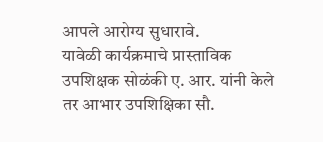आपले आरोग्य सुधारावे.
यावेळी कार्यक्रमाचे प्रास्ताविक उपशिक्षक सोळंकी ए. आर. यांनी केले तर आभार उपशिक्षिका सौ.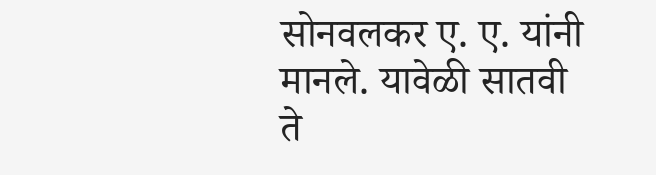सोनवलकर ए. ए. यांनी मानले. यावेळी सातवी ते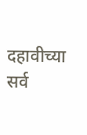दहावीच्या सर्व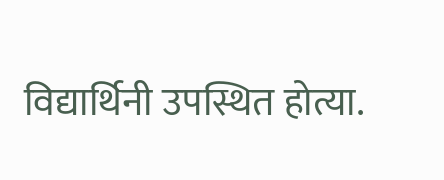विद्यार्थिनी उपस्थित होत्या.